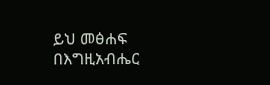ይህ መፅሐፍ በእግዚአብሔር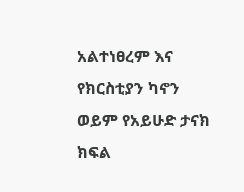አልተነፀረም እና የክርስቲያን ካኖን ወይም የአይሁድ ታናክ ክፍል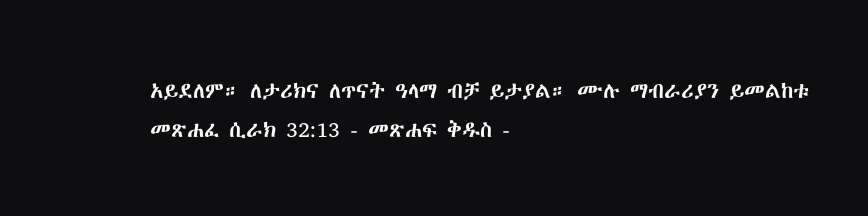አይደለም። ለታሪክና ለጥናት ዓላማ ብቻ ይታያል። ሙሉ ማብራሪያን ይመልከቱ መጽሐፈ ሲራክ 32:13 - መጽሐፍ ቅዱስ -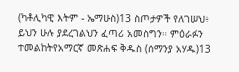(ካቶሊካዊ እትም - ኤማሁስ)13 ስጦታዎች የለገሠህ፥ ይህን ሁሉ ያደረገልህን ፈጣሪ አመስግን። ምዕራፉን ተመልከትየአማርኛ መጽሐፍ ቅዱስ (ሰማንያ አሃዱ)13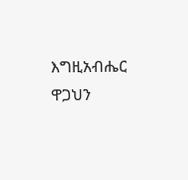እግዚአብሔር ዋጋህን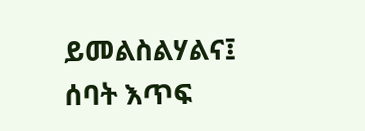ይመልስልሃልና፤ ሰባት እጥፍ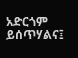አድርጎም ይሰጥሃልና፤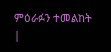ምዕራፉን ተመልከት |